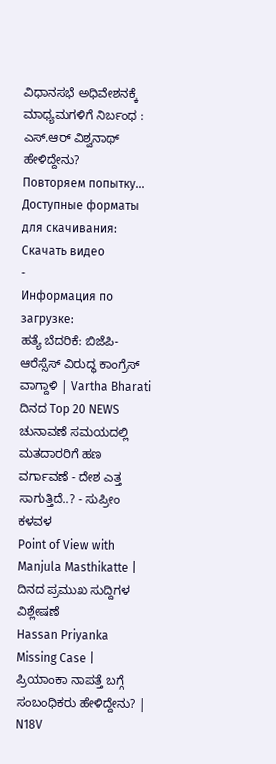ವಿಧಾನಸಭೆ ಅಧಿವೇಶನಕ್ಕೆ ಮಾಧ್ಯಮಗಳಿಗೆ ನಿರ್ಬಂಧ : ಎಸ್.ಆರ್ ವಿಶ್ವನಾಥ್ ಹೇಳಿದ್ದೇನು?
Повторяем попытку...
Доступные форматы для скачивания:
Скачать видео
-
Информация по загрузке:
ಹತ್ಯೆ ಬೆದರಿಕೆ: ಬಿಜೆಪಿ-ಆರೆಸ್ಸೆಸ್ ವಿರುದ್ಧ ಕಾಂಗ್ರೆಸ್ ವಾಗ್ದಾಳಿ | Vartha Bharati ದಿನದ Top 20 NEWS
ಚುನಾವಣೆ ಸಮಯದಲ್ಲಿ ಮತದಾರರಿಗೆ ಹಣ ವರ್ಗಾವಣೆ - ದೇಶ ಎತ್ತ ಸಾಗುತ್ತಿದೆ..? - ಸುಪ್ರೀಂ ಕಳವಳ
Point of View with Manjula Masthikatte | ದಿನದ ಪ್ರಮುಖ ಸುದ್ದಿಗಳ ವಿಶ್ಲೇಷಣೆ
Hassan Priyanka Missing Case | ಪ್ರಿಯಾಂಕಾ ನಾಪತ್ತೆ ಬಗ್ಗೆ ಸಂಬಂಧಿಕರು ಹೇಳಿದ್ದೇನು? | N18V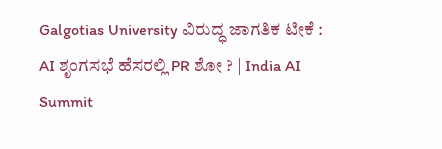Galgotias University ವಿರುದ್ಧ ಜಾಗತಿಕ ಟೀಕೆ : AI ಶೃಂಗಸಭೆ ಹೆಸರಲ್ಲಿ PR ಶೋ ? | India AI Summit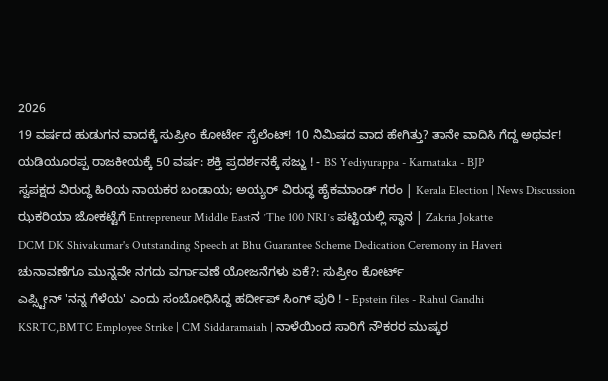2026
19 ವರ್ಷದ ಹುಡುಗನ ವಾದಕ್ಕೆ ಸುಪ್ರೀಂ ಕೋರ್ಟೇ ಸೈಲೆಂಟ್! 10 ನಿಮಿಷದ ವಾದ ಹೇಗಿತ್ತು? ತಾನೇ ವಾದಿಸಿ ಗೆದ್ದ ಅಥರ್ವ!
ಯಡಿಯೂರಪ್ಪ ರಾಜಕೀಯಕ್ಕೆ 50 ವರ್ಷ: ಶಕ್ತಿ ಪ್ರದರ್ಶನಕ್ಕೆ ಸಜ್ಜು ! - BS Yediyurappa - Karnataka - BJP
ಸ್ವಪಕ್ಷದ ವಿರುದ್ಧ ಹಿರಿಯ ನಾಯಕರ ಬಂಡಾಯ; ಅಯ್ಯರ್ ವಿರುದ್ಧ ಹೈಕಮಾಂಡ್ ಗರಂ | Kerala Election | News Discussion
ಝಕರಿಯಾ ಜೋಕಟ್ಟೆಗೆ Entrepreneur Middle Eastನ ʼThe 100 NRIʼs ಪಟ್ಟಿಯಲ್ಲಿ ಸ್ಥಾನ | Zakria Jokatte
DCM DK Shivakumar's Outstanding Speech at Bhu Guarantee Scheme Dedication Ceremony in Haveri
ಚುನಾವಣೆಗೂ ಮುನ್ನವೇ ನಗದು ವರ್ಗಾವಣೆ ಯೋಜನೆಗಳು ಏಕೆ?: ಸುಪ್ರೀಂ ಕೋರ್ಟ್
ಎಪ್ಸ್ಟೀನ್ 'ನನ್ನ ಗೆಳೆಯ' ಎಂದು ಸಂಬೋಧಿಸಿದ್ದ ಹರ್ದೀಪ್ ಸಿಂಗ್ ಪುರಿ ! - Epstein files - Rahul Gandhi
KSRTC,BMTC Employee Strike | CM Siddaramaiah | ನಾಳೆಯಿಂದ ಸಾರಿಗೆ ನೌಕರರ ಮುಷ್ಕರ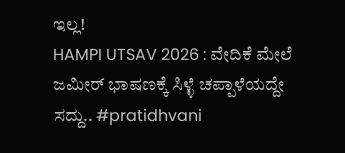ಇಲ್ಲ!
HAMPI UTSAV 2026 : ವೇದಿಕೆ ಮೇಲೆ ಜಮೀರ್ ಭಾಷಣಕ್ಕೆ ಸಿಳ್ಳೆ ಚಪ್ಪಾಳೆಯದ್ದೇ ಸದ್ದು.. #pratidhvani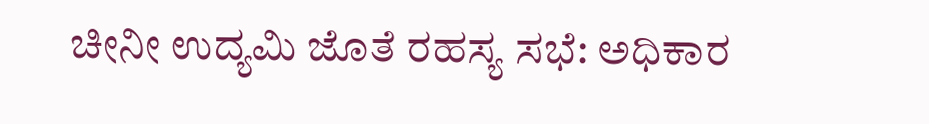ಚೀನೀ ಉದ್ಯಮಿ ಜೊತೆ ರಹಸ್ಯ ಸಭೆ: ಅಧಿಕಾರ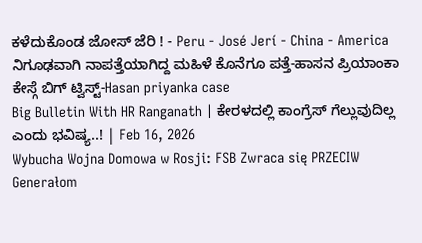ಕಳೆದುಕೊಂಡ ಜೋಸ್ ಜೆರಿ ! - Peru - José Jerí - China - America
ನಿಗೂಢವಾಗಿ ನಾಪತ್ತೆಯಾಗಿದ್ದ ಮಹಿಳೆ ಕೊನೆಗೂ ಪತ್ತೆ-ಹಾಸನ ಪ್ರಿಯಾಂಕಾ ಕೇಸ್ಗೆ ಬಿಗ್ ಟ್ವಿಸ್ಟ್-Hasan priyanka case
Big Bulletin With HR Ranganath | ಕೇರಳದಲ್ಲಿ ಕಾಂಗ್ರೆಸ್ ಗೆಲ್ಲುವುದಿಲ್ಲ ಎಂದು ಭವಿಷ್ಯ..! | Feb 16, 2026
Wybucha Wojna Domowa w Rosji: FSB Zwraca się PRZECIW Generałom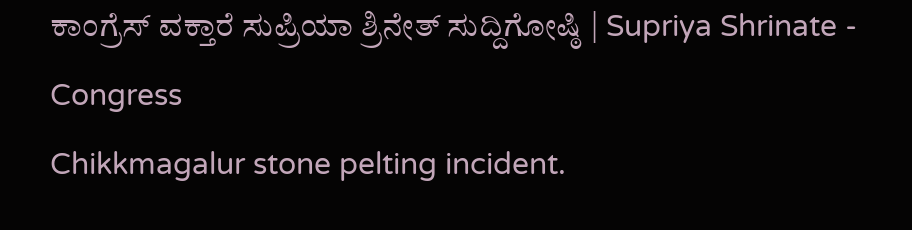ಕಾಂಗ್ರೆಸ್ ವಕ್ತಾರೆ ಸುಪ್ರಿಯಾ ಶ್ರಿನೇತ್ ಸುದ್ದಿಗೋಷ್ಠಿ | Supriya Shrinate - Congress
Chikkmagalur stone pelting incident.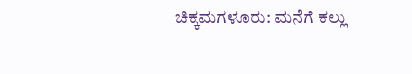ಚಿಕ್ಕಮಗಳೂರು: ಮನೆಗೆ ಕಲ್ಲು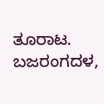ತೂರಾಟ. ಬಜರಂಗದಳ,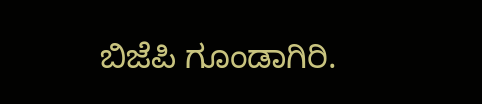ಬಿಜೆಪಿ ಗೂಂಡಾಗಿರಿ.